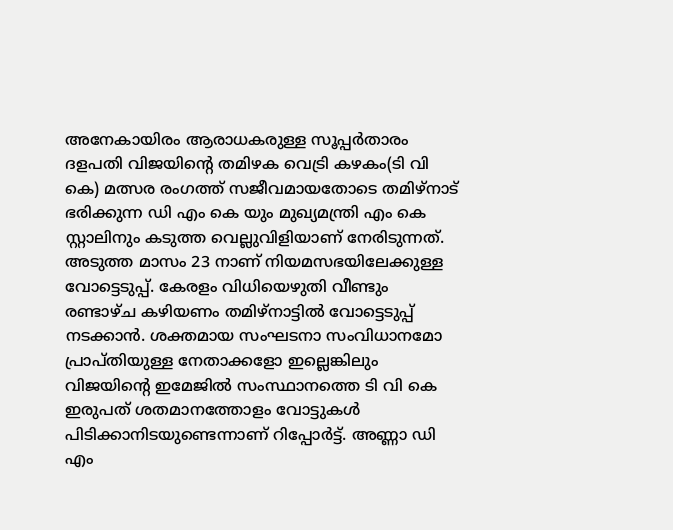അനേകായിരം ആരാധകരുള്ള സൂപ്പർതാരം ദളപതി വിജയിന്റെ തമിഴക വെട്രി കഴകം(ടി വി കെ) മത്സര രംഗത്ത് സജീവമായതോടെ തമിഴ്നാട് ഭരിക്കുന്ന ഡി എം കെ യും മുഖ്യമന്ത്രി എം കെ സ്റ്റാലിനും കടുത്ത വെല്ലുവിളിയാണ് നേരിടുന്നത്. അടുത്ത മാസം 23 നാണ് നിയമസഭയിലേക്കുള്ള വോട്ടെടുപ്പ്. കേരളം വിധിയെഴുതി വീണ്ടും രണ്ടാഴ്ച കഴിയണം തമിഴ്നാട്ടിൽ വോട്ടെടുപ്പ് നടക്കാൻ. ശക്തമായ സംഘടനാ സംവിധാനമോ പ്രാപ്തിയുള്ള നേതാക്കളോ ഇല്ലെങ്കിലും വിജയിന്റെ ഇമേജിൽ സംസ്ഥാനത്തെ ടി വി കെ ഇരുപത് ശതമാനത്തോളം വോട്ടുകൾ പിടിക്കാനിടയുണ്ടെന്നാണ് റിപ്പോർട്ട്. അണ്ണാ ഡി എം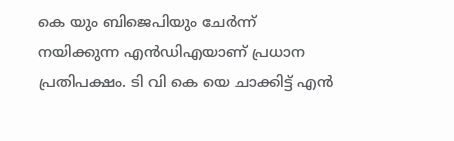കെ യും ബിജെപിയും ചേർന്ന് നയിക്കുന്ന എൻഡിഎയാണ് പ്രധാന പ്രതിപക്ഷം. ടി വി കെ യെ ചാക്കിട്ട് എൻ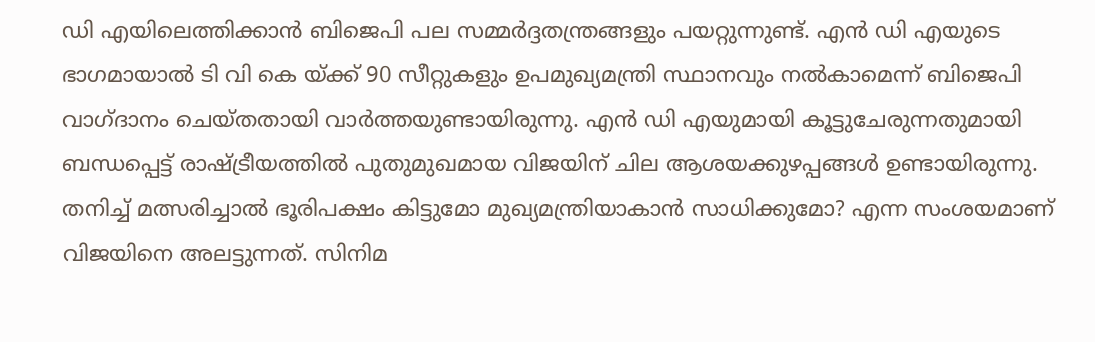ഡി എയിലെത്തിക്കാൻ ബിജെപി പല സമ്മർദ്ദതന്ത്രങ്ങളും പയറ്റുന്നുണ്ട്. എൻ ഡി എയുടെ ഭാഗമായാൽ ടി വി കെ യ്ക്ക് 90 സീറ്റുകളും ഉപമുഖ്യമന്ത്രി സ്ഥാനവും നൽകാമെന്ന് ബിജെപി വാഗ്ദാനം ചെയ്തതായി വാർത്തയുണ്ടായിരുന്നു. എൻ ഡി എയുമായി കൂട്ടുചേരുന്നതുമായി ബന്ധപ്പെട്ട് രാഷ്ട്രീയത്തിൽ പുതുമുഖമായ വിജയിന് ചില ആശയക്കുഴപ്പങ്ങൾ ഉണ്ടായിരുന്നു. തനിച്ച് മത്സരിച്ചാൽ ഭൂരിപക്ഷം കിട്ടുമോ മുഖ്യമന്ത്രിയാകാൻ സാധിക്കുമോ? എന്ന സംശയമാണ് വിജയിനെ അലട്ടുന്നത്. സിനിമ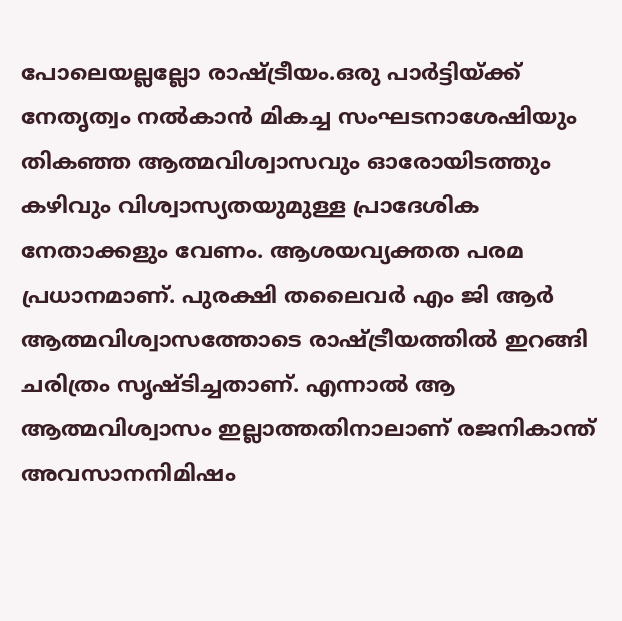പോലെയല്ലല്ലോ രാഷ്ട്രീയം.ഒരു പാർട്ടിയ്ക്ക് നേതൃത്വം നൽകാൻ മികച്ച സംഘടനാശേഷിയും തികഞ്ഞ ആത്മവിശ്വാസവും ഓരോയിടത്തും കഴിവും വിശ്വാസ്യതയുമുള്ള പ്രാദേശിക നേതാക്കളും വേണം. ആശയവ്യക്തത പരമ പ്രധാനമാണ്. പുരക്ഷി തലൈവർ എം ജി ആർ ആത്മവിശ്വാസത്തോടെ രാഷ്ട്രീയത്തിൽ ഇറങ്ങി ചരിത്രം സൃഷ്ടിച്ചതാണ്. എന്നാൽ ആ ആത്മവിശ്വാസം ഇല്ലാത്തതിനാലാണ് രജനികാന്ത് അവസാനനിമിഷം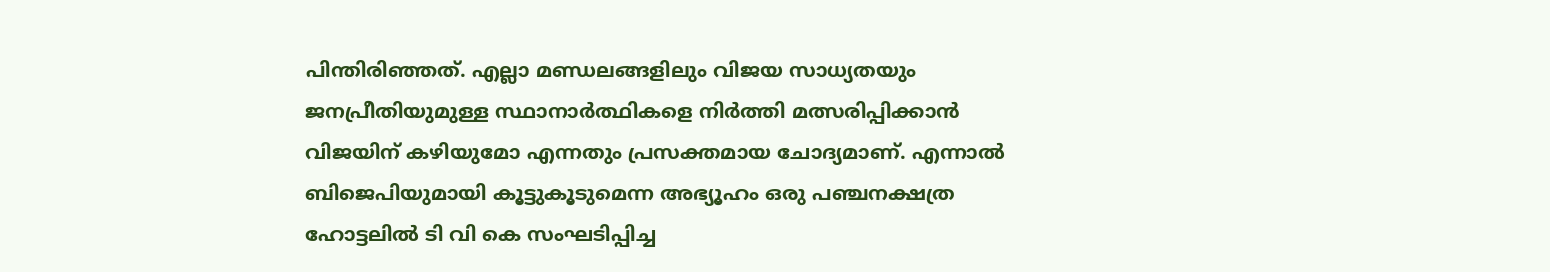പിന്തിരിഞ്ഞത്. എല്ലാ മണ്ഡലങ്ങളിലും വിജയ സാധ്യതയും ജനപ്രീതിയുമുള്ള സ്ഥാനാർത്ഥികളെ നിർത്തി മത്സരിപ്പിക്കാൻ വിജയിന് കഴിയുമോ എന്നതും പ്രസക്തമായ ചോദ്യമാണ്. എന്നാൽ ബിജെപിയുമായി കൂട്ടുകൂടുമെന്ന അഭ്യൂഹം ഒരു പഞ്ചനക്ഷത്ര ഹോട്ടലിൽ ടി വി കെ സംഘടിപ്പിച്ച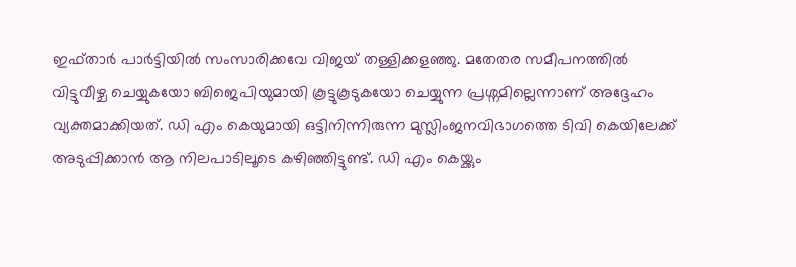ഇഫ്താർ പാർട്ടിയിൽ സംസാരിക്കവേ വിജയ് തള്ളിക്കളഞ്ഞു. മതേതര സമീപനത്തിൽ വിട്ടുവീഴ്ച ചെയ്യുകയോ ബിജെപിയുമായി കൂട്ടുകൂടുകയോ ചെയ്യുന്ന പ്രശ്നമില്ലെന്നാണ് അദ്ദേഹം വ്യക്തമാക്കിയത്. ഡി എം കെയുമായി ഒട്ടിനിന്നിരുന്ന മുസ്ലിംജനവിഭാഗത്തെ ടിവി കെയിലേക്ക് അടുപ്പിക്കാൻ ആ നിലപാടിലൂടെ കഴിഞ്ഞിട്ടുണ്ട്. ഡി എം കെയ്ക്കും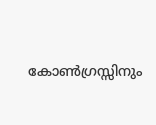കോൺഗ്രസ്സിനും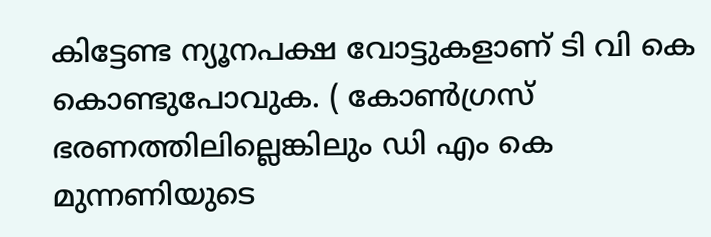കിട്ടേണ്ട ന്യൂനപക്ഷ വോട്ടുകളാണ് ടി വി കെ കൊണ്ടുപോവുക. ( കോൺഗ്രസ് ഭരണത്തിലില്ലെങ്കിലും ഡി എം കെ മുന്നണിയുടെ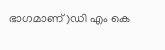ഭാഗമാണ്)ഡി എം കെ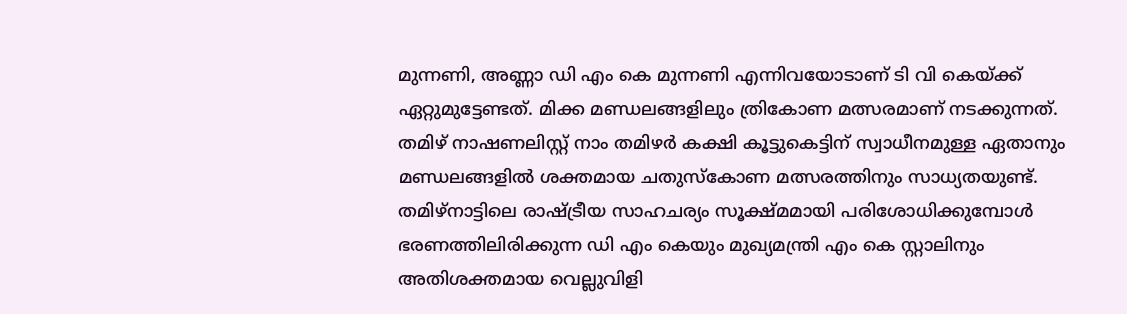മുന്നണി, അണ്ണാ ഡി എം കെ മുന്നണി എന്നിവയോടാണ് ടി വി കെയ്ക്ക് ഏറ്റുമുട്ടേണ്ടത്. മിക്ക മണ്ഡലങ്ങളിലും ത്രികോണ മത്സരമാണ് നടക്കുന്നത്. തമിഴ് നാഷണലിസ്റ്റ് നാം തമിഴർ കക്ഷി കൂട്ടുകെട്ടിന് സ്വാധീനമുള്ള ഏതാനും മണ്ഡലങ്ങളിൽ ശക്തമായ ചതുസ്കോണ മത്സരത്തിനും സാധ്യതയുണ്ട്. തമിഴ്നാട്ടിലെ രാഷ്ട്രീയ സാഹചര്യം സൂക്ഷ്മമായി പരിശോധിക്കുമ്പോൾ ഭരണത്തിലിരിക്കുന്ന ഡി എം കെയും മുഖ്യമന്ത്രി എം കെ സ്റ്റാലിനും അതിശക്തമായ വെല്ലുവിളി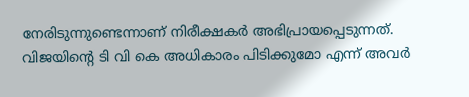നേരിടുന്നുണ്ടെന്നാണ് നിരീക്ഷകർ അഭിപ്രായപ്പെടുന്നത്. വിജയിന്റെ ടി വി കെ അധികാരം പിടിക്കുമോ എന്ന് അവർ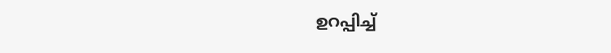ഉറപ്പിച്ച്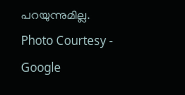പറയുന്നുമില്ല.
Photo Courtesy - Google